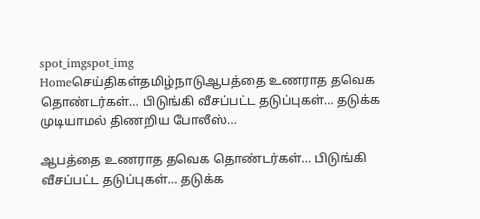spot_imgspot_img
Homeசெய்திகள்தமிழ்நாடுஆபத்தை உணராத தவெக தொண்டர்கள்… பிடுங்கி வீசப்பட்ட தடுப்புகள்… தடுக்க முடியாமல் திணறிய போலீஸ்…

ஆபத்தை உணராத தவெக தொண்டர்கள்… பிடுங்கி வீசப்பட்ட தடுப்புகள்… தடுக்க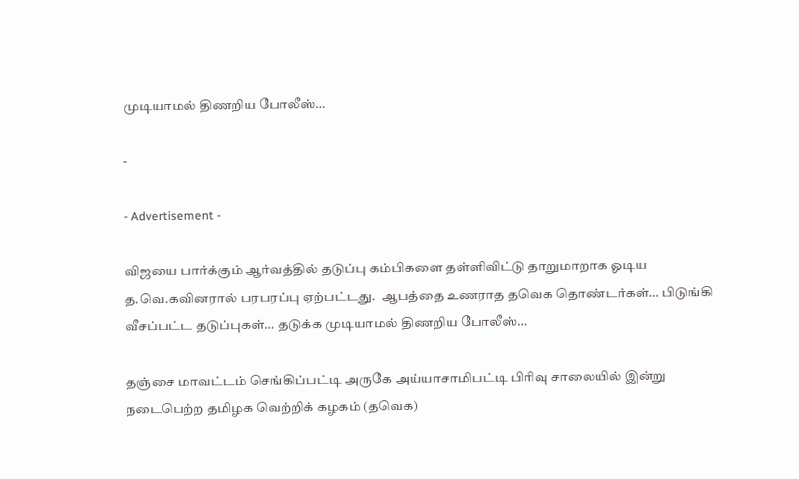முடியாமல் திணறிய போலீஸ்…

-

- Advertisement -

விஜயை பார்க்கும் ஆர்வத்தில் தடுப்பு கம்பிகளை தள்ளிவிட்டு தாறுமாறாக ஓடிய த.வெ.கவினரால் பரபரப்பு ஏற்பட்டது.  ஆபத்தை உணராத தவெக தொண்டர்கள்… பிடுங்கி வீசப்பட்ட தடுப்புகள்… தடுக்க முடியாமல் திணறிய போலீஸ்…

தஞ்சை மாவட்டம் செங்கிப்பட்டி அருகே அய்யாசாமிபட்டி பிரிவு சாலையில் இன்று நடைபெற்ற தமிழக வெற்றிக் கழகம் (தவெக)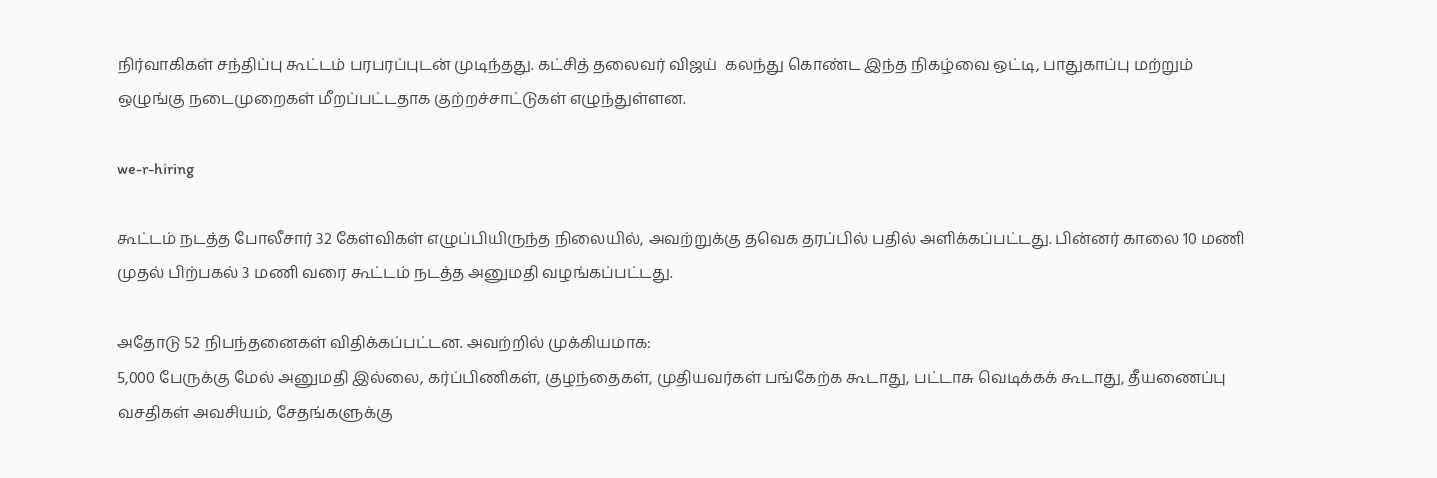நிர்வாகிகள் சந்திப்பு கூட்டம் பரபரப்புடன் முடிந்தது. கட்சித் தலைவர் விஜய்  கலந்து கொண்ட இந்த நிகழ்வை ஒட்டி, பாதுகாப்பு மற்றும் ஒழுங்கு நடைமுறைகள் மீறப்பட்டதாக குற்றச்சாட்டுகள் எழுந்துள்ளன.

we-r-hiring

கூட்டம் நடத்த போலீசார் 32 கேள்விகள் எழுப்பியிருந்த நிலையில், அவற்றுக்கு தவெக தரப்பில் பதில் அளிக்கப்பட்டது. பின்னர் காலை 10 மணி முதல் பிற்பகல் 3 மணி வரை கூட்டம் நடத்த அனுமதி வழங்கப்பட்டது.

அதோடு 52 நிபந்தனைகள் விதிக்கப்பட்டன. அவற்றில் முக்கியமாக:
5,000 பேருக்கு மேல் அனுமதி இல்லை, கர்ப்பிணிகள், குழந்தைகள், முதியவர்கள் பங்கேற்க கூடாது, பட்டாசு வெடிக்கக் கூடாது, தீயணைப்பு வசதிகள் அவசியம், சேதங்களுக்கு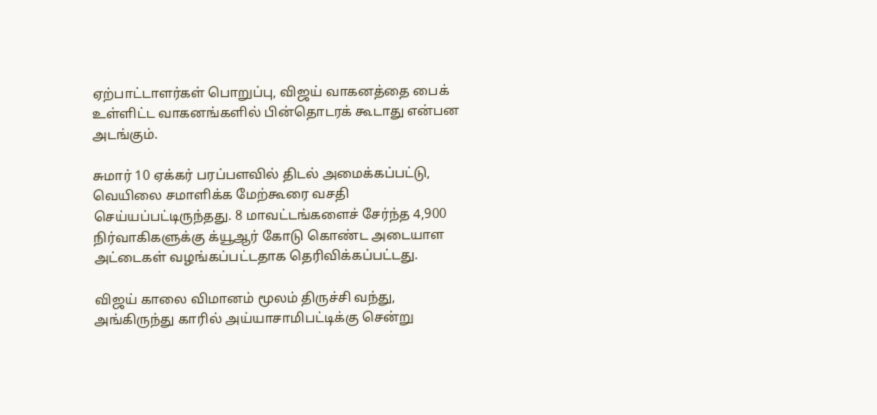ஏற்பாட்டாளர்கள் பொறுப்பு, விஜய் வாகனத்தை பைக் உள்ளிட்ட வாகனங்களில் பின்தொடரக் கூடாது என்பன அடங்கும்.

சுமார் 10 ஏக்கர் பரப்பளவில் திடல் அமைக்கப்பட்டு, வெயிலை சமாளிக்க மேற்கூரை வசதி செய்யப்பட்டிருந்தது. 8 மாவட்டங்களைச் சேர்ந்த 4,900 நிர்வாகிகளுக்கு க்யூஆர் கோடு கொண்ட அடையாள அட்டைகள் வழங்கப்பட்டதாக தெரிவிக்கப்பட்டது.

விஜய் காலை விமானம் மூலம் திருச்சி வந்து, அங்கிருந்து காரில் அய்யாசாமிபட்டிக்கு சென்று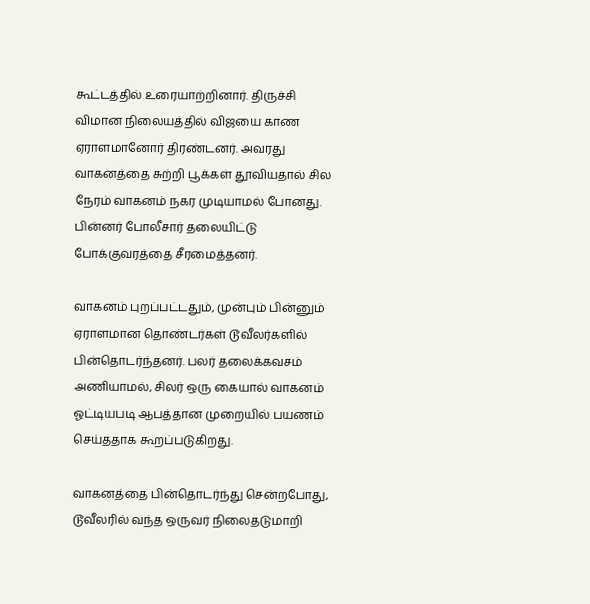கூட்டத்தில் உரையாற்றினார். திருச்சி விமான நிலையத்தில் விஜயை காண ஏராளமானோர் திரண்டனர். அவரது வாகனத்தை சுற்றி பூக்கள் தூவியதால் சில நேரம் வாகனம் நகர முடியாமல் போனது. பின்னர் போலீசார் தலையிட்டு போக்குவரத்தை சீரமைத்தனர்.

வாகனம் புறப்பட்டதும், முன்பும் பின்னும் ஏராளமான தொண்டர்கள் டூவீலர்களில் பின்தொடர்ந்தனர். பலர் தலைக்கவசம் அணியாமல், சிலர் ஒரு கையால் வாகனம் ஓட்டியபடி ஆபத்தான முறையில் பயணம் செய்ததாக கூறப்படுகிறது.

வாகனத்தை பின்தொடர்ந்து சென்றபோது, டூவீலரில் வந்த ஒருவர் நிலைதடுமாறி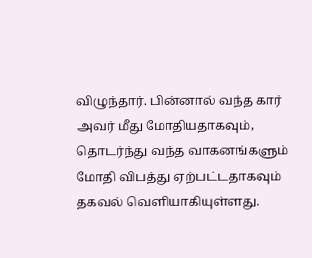விழுந்தார். பின்னால் வந்த கார் அவர் மீது மோதியதாகவும், தொடர்ந்து வந்த வாகனங்களும் மோதி விபத்து ஏற்பட்டதாகவும் தகவல் வெளியாகியுள்ளது.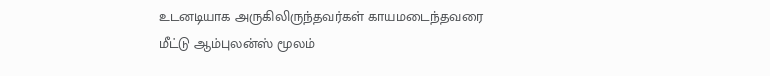உடனடியாக அருகிலிருந்தவர்கள் காயமடைந்தவரை மீட்டு ஆம்புலன்ஸ் மூலம்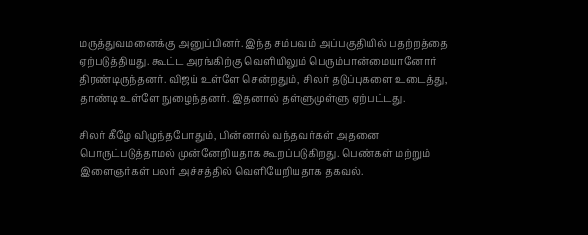மருத்துவமனைக்கு அனுப்பினர். இந்த சம்பவம் அப்பகுதியில் பதற்றத்தை ஏற்படுத்தியது. கூட்ட அரங்கிற்கு வெளியிலும் பெரும்பான்மையானோர் திரண்டிருந்தனர். விஜய் உள்ளே சென்றதும், சிலர் தடுப்புகளை உடைத்து, தாண்டி உள்ளே நுழைந்தனர். இதனால் தள்ளுமுள்ளு ஏற்பட்டது.

சிலர் கீழே விழுந்தபோதும், பின்னால் வந்தவர்கள் அதனை பொருட்படுத்தாமல் முன்னேறியதாக கூறப்படுகிறது. பெண்கள் மற்றும் இளைஞர்கள் பலர் அச்சத்தில் வெளியேறியதாக தகவல்.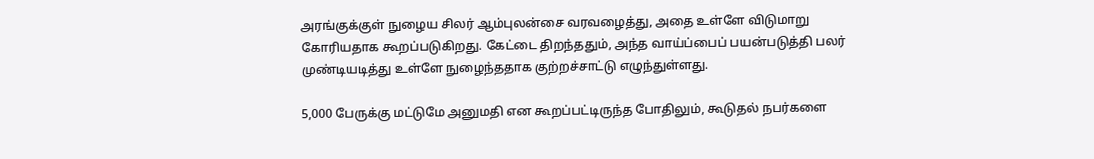அரங்குக்குள் நுழைய சிலர் ஆம்புலன்சை வரவழைத்து, அதை உள்ளே விடுமாறு கோரியதாக கூறப்படுகிறது. கேட்டை திறந்ததும், அந்த வாய்ப்பைப் பயன்படுத்தி பலர் முண்டியடித்து உள்ளே நுழைந்ததாக குற்றச்சாட்டு எழுந்துள்ளது.

5,000 பேருக்கு மட்டுமே அனுமதி என கூறப்பட்டிருந்த போதிலும், கூடுதல் நபர்களை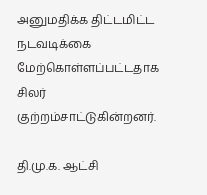அனுமதிக்க திட்டமிட்ட நடவடிக்கை மேற்கொள்ளப்பட்டதாக சிலர் குற்றம்சாட்டுகின்றனர்.

தி.மு.க. ஆட்சி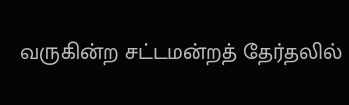வருகின்ற சட்டமன்றத் தேர்தலில்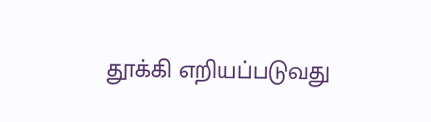தூக்கி எறியப்படுவது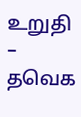உறுதி – தவெக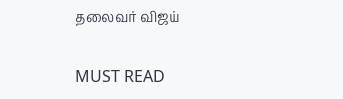தலைவர் விஜய்

MUST READ